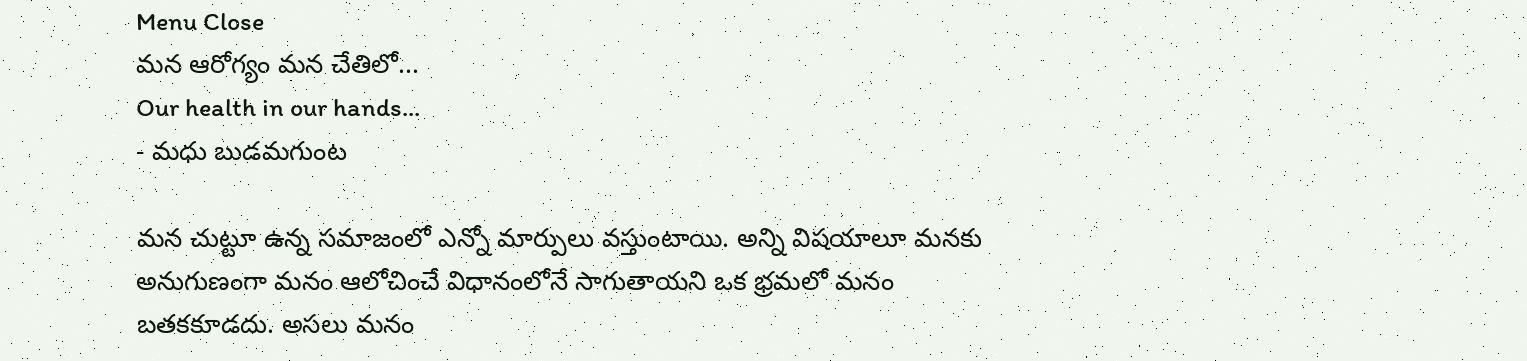Menu Close
మన ఆరోగ్యం మన చేతిలో...
Our health in our hands...
- మధు బుడమగుంట

మన చుట్టూ ఉన్న సమాజంలో ఎన్నో మార్పులు వస్తుంటాయి. అన్ని విషయాలూ మనకు అనుగుణంగా మనం ఆలోచించే విధానంలోనే సాగుతాయని ఒక భ్రమలో మనం బతకకూడదు. అసలు మనం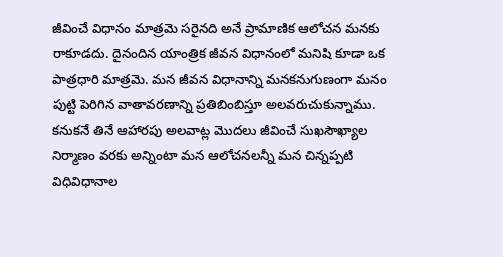జీవించే విధానం మాత్రమె సరైనది అనే ప్రామాణిక ఆలోచన మనకు రాకూడదు. దైనందిన యాంత్రిక జీవన విధానంలో మనిషి కూడా ఒక పాత్రధారి మాత్రమె. మన జీవన విధానాన్ని మనకనుగుణంగా మనం పుట్టి పెరిగిన వాతావరణాన్ని ప్రతిబింబిస్తూ అలవరుచుకున్నాము. కనుకనే తినే ఆహారపు అలవాట్ల మొదలు జీవించే సుఖసౌఖ్యాల నిర్మాణం వరకు అన్నింటా మన ఆలోచనలన్నీ మన చిన్నప్పటి విధివిధానాల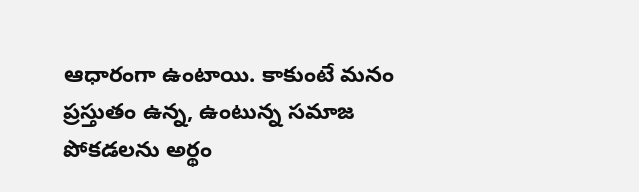ఆధారంగా ఉంటాయి. కాకుంటే మనం ప్రస్తుతం ఉన్న, ఉంటున్న సమాజ పోకడలను అర్థం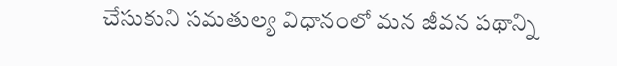చేసుకుని సమతుల్య విధానంలో మన జీవన పథాన్ని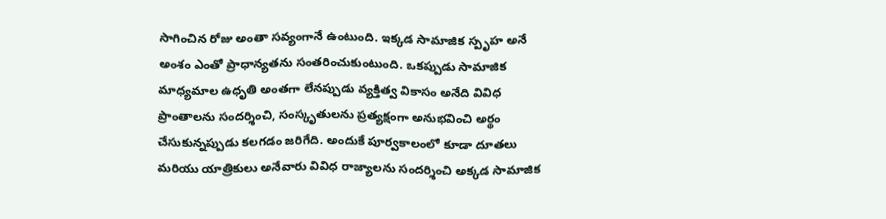సాగించిన రోజు అంతా సవ్యంగానే ఉంటుంది. ఇక్కడ సామాజిక స్పృహ అనే అంశం ఎంతో ప్రాధాన్యతను సంతరించుకుంటుంది. ఒకప్పుడు సామాజిక మాధ్యమాల ఉధృతి అంతగా లేనప్పుడు వ్యక్తిత్వ వికాసం అనేది వివిధ ప్రాంతాలను సందర్శించి, సంస్కృతులను ప్రత్యక్షంగా అనుభవించి అర్థం చేసుకున్నప్పుడు కలగడం జరిగేది. అందుకే పూర్వకాలంలో కూడా దూతలు మరియు యాత్రికులు అనేవారు వివిధ రాజ్యాలను సందర్శించి అక్కడ సామాజిక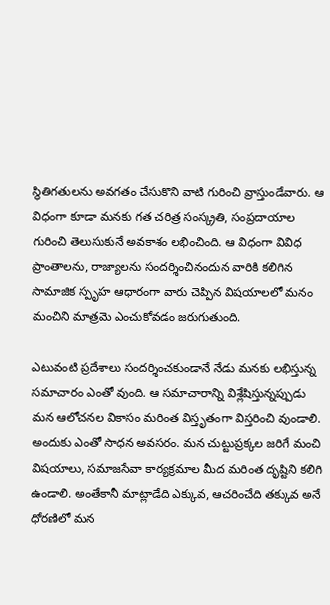స్థితిగతులను అవగతం చేసుకొని వాటి గురించి వ్రాస్తుండేవారు. ఆ విధంగా కూడా మనకు గత చరిత్ర సంస్క్రతి, సంప్రదాయాల గురించి తెలుసుకునే అవకాశం లభించింది. ఆ విధంగా వివిధ ప్రాంతాలను, రాజ్యాలను సందర్శించినందున వారికి కలిగిన సామాజిక స్పృహ ఆధారంగా వారు చెప్పిన విషయాలలో మనం మంచిని మాత్రమె ఎంచుకోవడం జరుగుతుంది.

ఎటువంటి ప్రదేశాలు సందర్శించకుండానే నేడు మనకు లభిస్తున్న సమాచారం ఎంతో వుంది. ఆ సమాచారాన్ని విశ్లేషిస్తున్నప్పుడు మన ఆలోచనల వికాసం మరింత విస్తృతంగా విస్తరించి వుండాలి. అందుకు ఎంతో సాధన అవసరం. మన చుట్టుప్రక్కల జరిగే మంచి విషయాలు, సమాజసేవా కార్యక్రమాల మీద మరింత దృష్టిని కలిగి ఉండాలి. అంతేకానీ మాట్లాడేది ఎక్కువ, ఆచరించేది తక్కువ అనే ధోరణిలో మన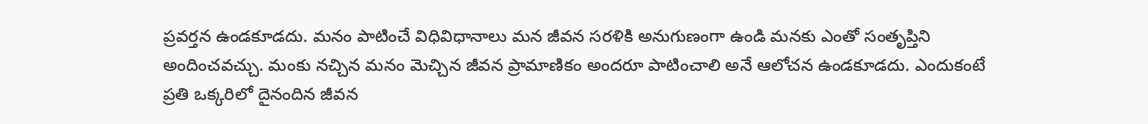ప్రవర్తన ఉండకూడదు. మనం పాటించే విధివిధానాలు మన జీవన సరళికి అనుగుణంగా ఉండి మనకు ఎంతో సంతృప్తిని అందించవచ్చు. మంకు నచ్చిన మనం మెచ్చిన జీవన ప్రామాణికం అందరూ పాటించాలి అనే ఆలోచన ఉండకూడదు. ఎందుకంటే ప్రతి ఒక్కరిలో దైనందిన జీవన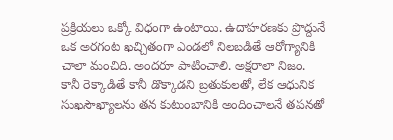ప్రక్రియలు ఒక్కో విధంగా ఉంటాయి. ఉదాహరణకు ప్రొద్దునే ఒక అరగంట ఖచ్చితంగా ఎండలో నిలబడితే ఆరోగ్యానికి చాలా మంచిది. అందరూ పాటించాలి. అక్షరాలా నిజం. కానీ రెక్కాడితే కానీ డొక్కాడని బ్రతుకులతో, లేక ఆధునిక సుఖసౌఖ్యాలను తన కుటుంబానికి అందించాలనే తపనతో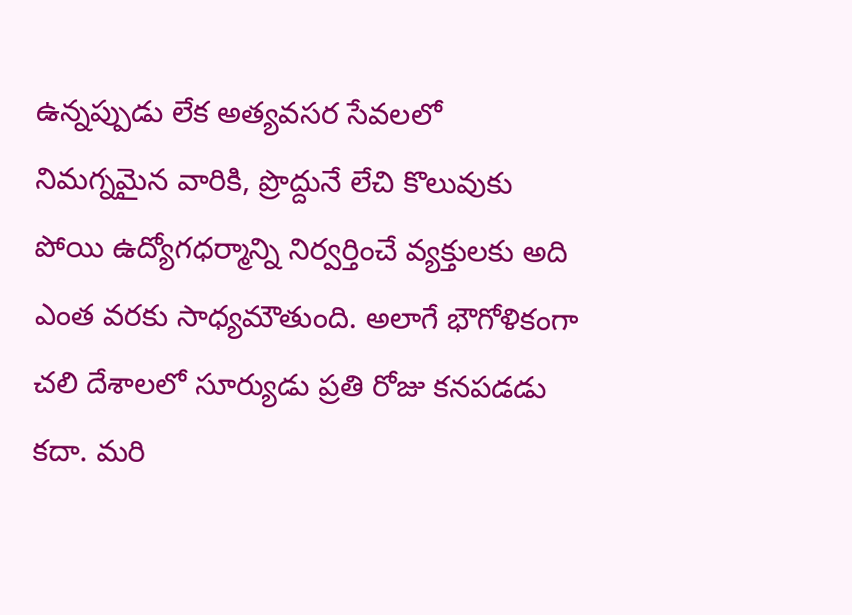ఉన్నప్పుడు లేక అత్యవసర సేవలలో నిమగ్నమైన వారికి, ప్రొద్దునే లేచి కొలువుకు పోయి ఉద్యోగధర్మాన్ని నిర్వర్తించే వ్యక్తులకు అది ఎంత వరకు సాధ్యమౌతుంది. అలాగే భౌగోళికంగా చలి దేశాలలో సూర్యుడు ప్రతి రోజు కనపడడు కదా. మరి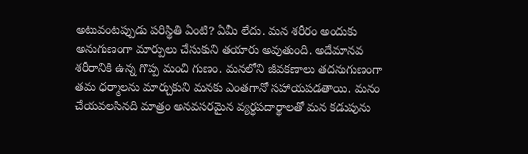అటువంటప్పుడు పరిస్థితి ఏంటి? ఏమీ లేదు. మన శరీరం అందుకు అనుగుణంగా మార్పులు చేసుకుని తయారు అవుతుంది. అదేమానవ  శరీరానికి ఉన్న గొప్ప మంచి గుణం. మనలోని జీవకణాలు తదనుగుణంగా తమ ధర్మాలను మార్చుకుని మనకు ఎంతగానో సహాయపడతాయి. మనం చేయవలసినది మాత్రం అనవసరమైన వ్యర్ధపదార్థాలతో మన కడుపును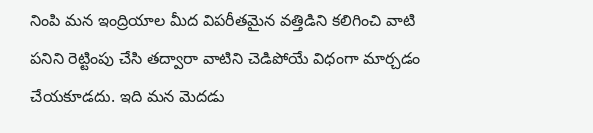నింపి మన ఇంద్రియాల మీద విపరీతమైన వత్తిడిని కలిగించి వాటి పనిని రెట్టింపు చేసి తద్వారా వాటిని చెడిపోయే విధంగా మార్చడం చేయకూడదు. ఇది మన మెదడు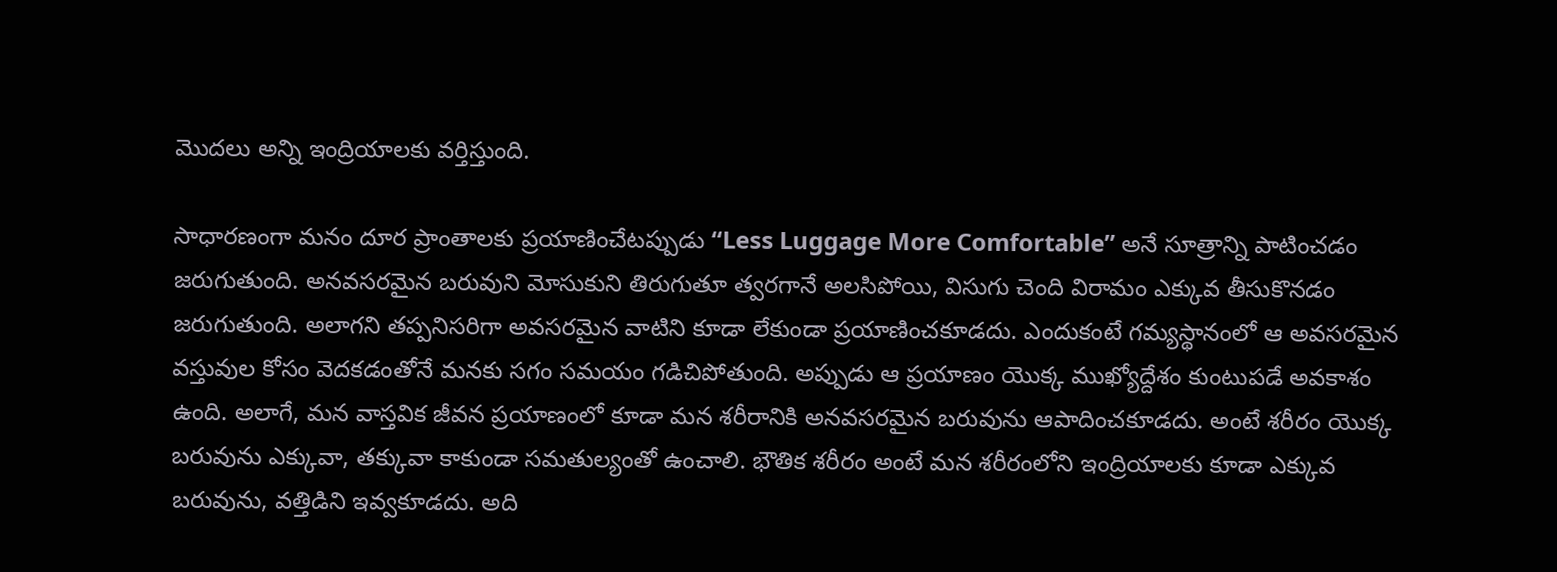మొదలు అన్ని ఇంద్రియాలకు వర్తిస్తుంది.

సాధారణంగా మనం దూర ప్రాంతాలకు ప్రయాణించేటప్పుడు “Less Luggage More Comfortable” అనే సూత్రాన్ని పాటించడం జరుగుతుంది. అనవసరమైన బరువుని మోసుకుని తిరుగుతూ త్వరగానే అలసిపోయి, విసుగు చెంది విరామం ఎక్కువ తీసుకొనడం జరుగుతుంది. అలాగని తప్పనిసరిగా అవసరమైన వాటిని కూడా లేకుండా ప్రయాణించకూడదు. ఎందుకంటే గమ్యస్థానంలో ఆ అవసరమైన వస్తువుల కోసం వెదకడంతోనే మనకు సగం సమయం గడిచిపోతుంది. అప్పుడు ఆ ప్రయాణం యొక్క ముఖ్యోద్దేశం కుంటుపడే అవకాశం ఉంది. అలాగే, మన వాస్తవిక జీవన ప్రయాణంలో కూడా మన శరీరానికి అనవసరమైన బరువును ఆపాదించకూడదు. అంటే శరీరం యొక్క బరువును ఎక్కువా, తక్కువా కాకుండా సమతుల్యంతో ఉంచాలి. భౌతిక శరీరం అంటే మన శరీరంలోని ఇంద్రియాలకు కూడా ఎక్కువ బరువును, వత్తిడిని ఇవ్వకూడదు. అది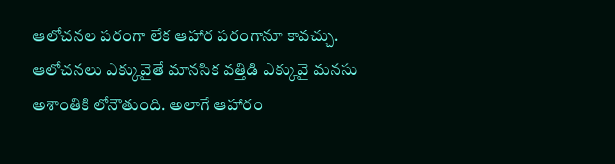ఆలోచనల పరంగా లేక ఆహార పరంగానూ కావచ్చు. ఆలోచనలు ఎక్కువైతే మానసిక వత్తిడి ఎక్కువై మనసు అశాంతికి లోనౌతుంది. అలాగే ఆహారం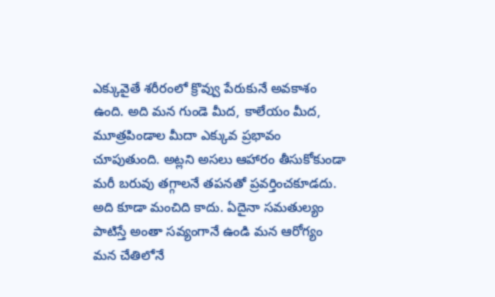ఎక్కువైతే శరీరంలో క్రొవ్వు పేరుకునే అవకాశం ఉంది. అది మన గుండె మీద, కాలేయం మీద, మూత్రపిండాల మీదా ఎక్కువ ప్రభావం చూపుతుంది. అట్లని అసలు ఆహారం తీసుకోకుండా మరీ బరువు తగ్గాలనే తపనతో ప్రవర్తించకూడదు. అది కూడా మంచిది కాదు. ఏదైనా సమతుల్యం పాటిస్తే అంతా సవ్యంగానే ఉండి మన ఆరోగ్యం మన చేతిలోనే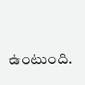ఉంటుంది.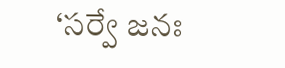‘సర్వే జనః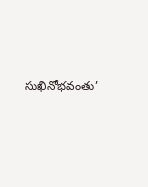సుఖినోభవంతు’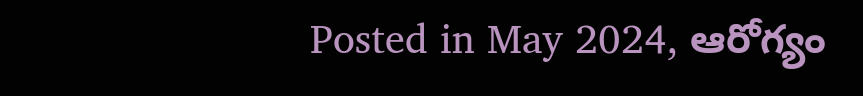Posted in May 2024, ఆరోగ్యం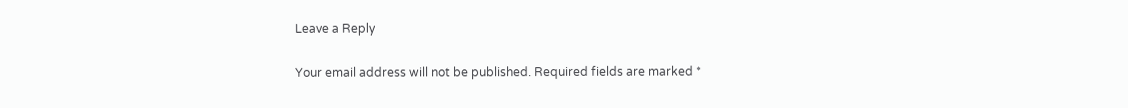Leave a Reply

Your email address will not be published. Required fields are marked *